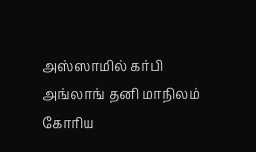அஸ்ஸாமில் கர்பி அங்லாங் தனி மாநிலம் கோரிய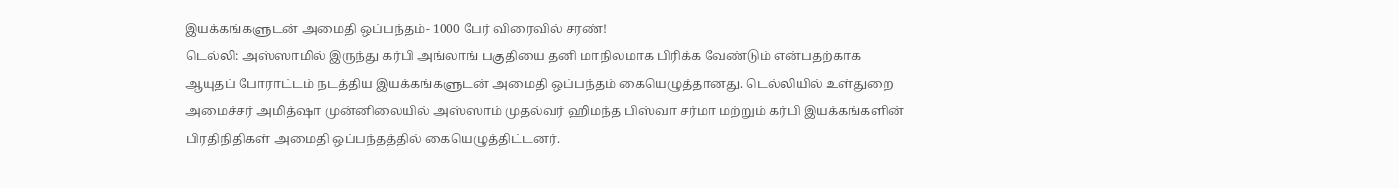இயக்கங்களுடன் அமைதி ஒப்பந்தம்- 1000 பேர் விரைவில் சரண்!
டெல்லி: அஸ்ஸாமில் இருந்து கர்பி அங்லாங் பகுதியை தனி மாநிலமாக பிரிக்க வேண்டும் என்பதற்காக ஆயுதப் போராட்டம் நடத்திய இயக்கங்களுடன் அமைதி ஒப்பந்தம் கையெழுத்தானது. டெல்லியில் உள்துறை அமைச்சர் அமித்ஷா முன்னிலையில் அஸ்ஸாம் முதல்வர் ஹிமந்த பிஸ்வா சர்மா மற்றும் கர்பி இயக்கங்களின் பிரதிநிதிகள் அமைதி ஒப்பந்தத்தில் கையெழுத்திட்டனர்.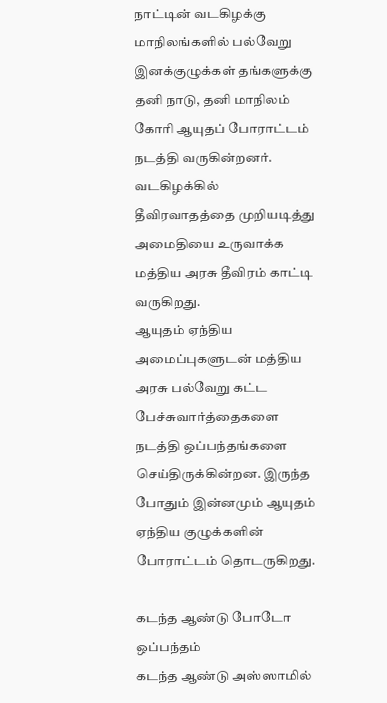நாட்டின் வடகிழக்கு மாநிலங்களில் பல்வேறு இனக்குழுக்கள் தங்களுக்கு தனி நாடு, தனி மாநிலம் கோரி ஆயுதப் போராட்டம் நடத்தி வருகின்றனர். வடகிழக்கில் தீவிரவாதத்தை முறியடித்து அமைதியை உருவாக்க மத்திய அரசு தீவிரம் காட்டி வருகிறது.
ஆயுதம் ஏந்திய அமைப்புகளுடன் மத்திய அரசு பல்வேறு கட்ட பேச்சுவார்த்தைகளை நடத்தி ஒப்பந்தங்களை செய்திருக்கின்றன. இருந்த போதும் இன்னமும் ஆயுதம் ஏந்திய குழுக்களின் போராட்டம் தொடருகிறது.

கடந்த ஆண்டு போடோ ஒப்பந்தம்
கடந்த ஆண்டு அஸ்ஸாமில்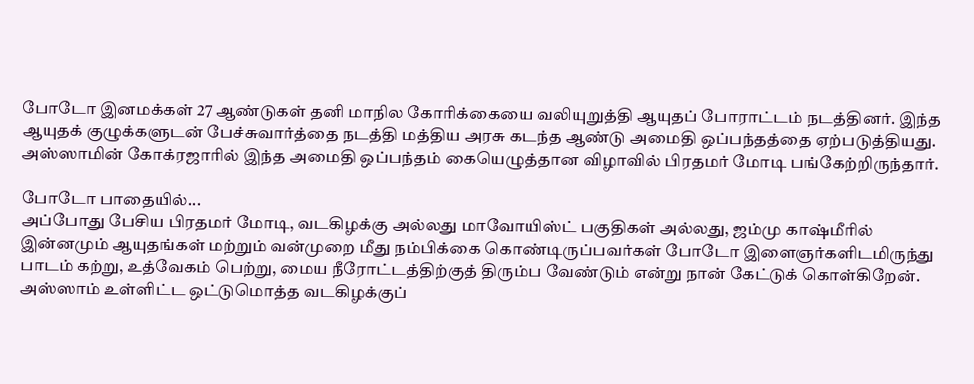போடோ இனமக்கள் 27 ஆண்டுகள் தனி மாநில கோரிக்கையை வலியுறுத்தி ஆயுதப் போராட்டம் நடத்தினர். இந்த ஆயுதக் குழுக்களுடன் பேச்சுவார்த்தை நடத்தி மத்திய அரசு கடந்த ஆண்டு அமைதி ஒப்பந்தத்தை ஏற்படுத்தியது. அஸ்ஸாமின் கோக்ரஜாரில் இந்த அமைதி ஒப்பந்தம் கையெழுத்தான விழாவில் பிரதமர் மோடி பங்கேற்றிருந்தார்.

போடோ பாதையில்...
அப்போது பேசிய பிரதமர் மோடி, வடகிழக்கு அல்லது மாவோயிஸ்ட் பகுதிகள் அல்லது, ஜம்மு காஷ்மீரில் இன்னமும் ஆயுதங்கள் மற்றும் வன்முறை மீது நம்பிக்கை கொண்டிருப்பவர்கள் போடோ இளைஞர்களிடமிருந்து பாடம் கற்று, உத்வேகம் பெற்று, மைய நீரோட்டத்திற்குத் திரும்ப வேண்டும் என்று நான் கேட்டுக் கொள்கிறேன். அஸ்ஸாம் உள்ளிட்ட ஒட்டுமொத்த வடகிழக்குப்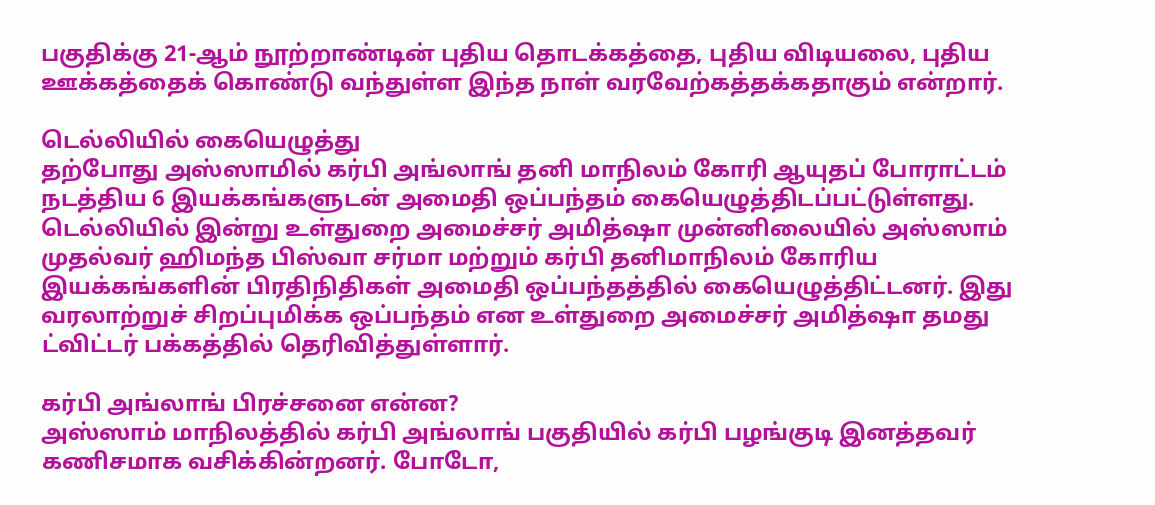பகுதிக்கு 21-ஆம் நூற்றாண்டின் புதிய தொடக்கத்தை, புதிய விடியலை, புதிய ஊக்கத்தைக் கொண்டு வந்துள்ள இந்த நாள் வரவேற்கத்தக்கதாகும் என்றார்.

டெல்லியில் கையெழுத்து
தற்போது அஸ்ஸாமில் கர்பி அங்லாங் தனி மாநிலம் கோரி ஆயுதப் போராட்டம் நடத்திய 6 இயக்கங்களுடன் அமைதி ஒப்பந்தம் கையெழுத்திடப்பட்டுள்ளது. டெல்லியில் இன்று உள்துறை அமைச்சர் அமித்ஷா முன்னிலையில் அஸ்ஸாம் முதல்வர் ஹிமந்த பிஸ்வா சர்மா மற்றும் கர்பி தனிமாநிலம் கோரிய இயக்கங்களின் பிரதிநிதிகள் அமைதி ஒப்பந்தத்தில் கையெழுத்திட்டனர். இது வரலாற்றுச் சிறப்புமிக்க ஒப்பந்தம் என உள்துறை அமைச்சர் அமித்ஷா தமது ட்விட்டர் பக்கத்தில் தெரிவித்துள்ளார்.

கர்பி அங்லாங் பிரச்சனை என்ன?
அஸ்ஸாம் மாநிலத்தில் கர்பி அங்லாங் பகுதியில் கர்பி பழங்குடி இனத்தவர் கணிசமாக வசிக்கின்றனர். போடோ,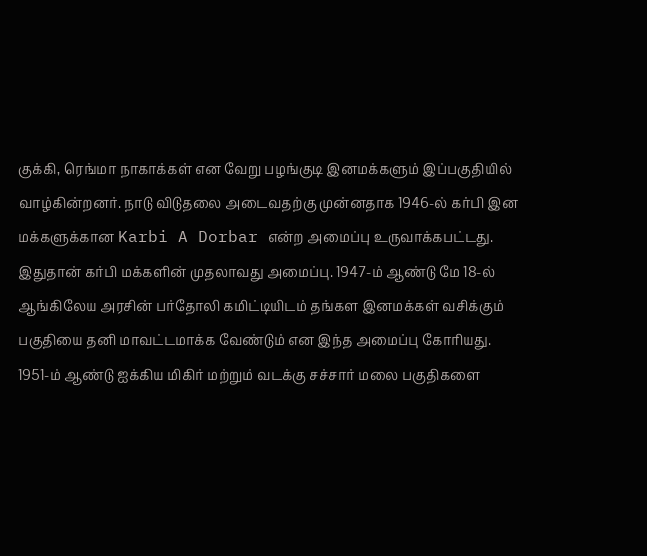குக்கி, ரெங்மா நாகாக்கள் என வேறு பழங்குடி இனமக்களும் இப்பகுதியில் வாழ்கின்றனர். நாடு விடுதலை அடைவதற்கு முன்னதாக 1946-ல் கர்பி இன மக்களுக்கான Karbi A Dorbar என்ற அமைப்பு உருவாக்கபட்டது. இதுதான் கர்பி மக்களின் முதலாவது அமைப்பு. 1947-ம் ஆண்டு மே 18-ல் ஆங்கிலேய அரசின் பர்தோலி கமிட்டியிடம் தங்கள இனமக்கள் வசிக்கும் பகுதியை தனி மாவட்டமாக்க வேண்டும் என இந்த அமைப்பு கோரியது. 1951-ம் ஆண்டு ஐக்கிய மிகிர் மற்றும் வடக்கு சச்சார் மலை பகுதிகளை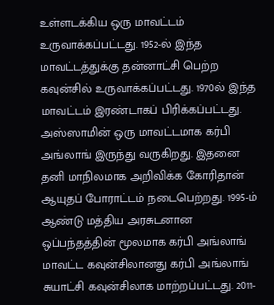உள்ளடக்கிய ஒரு மாவட்டம் உருவாக்கப்பட்டது. 1952-ல் இந்த மாவட்டத்துக்கு தன்னாட்சி பெற்ற கவுன்சில் உருவாக்கப்பட்டது. 1970ல் இந்த மாவட்டம் இரண்டாகப் பிரிக்கப்பட்டது. அஸ்ஸாமின் ஒரு மாவட்டமாக கர்பி அங்லாங் இருந்து வருகிறது. இதனை தனி மாநிலமாக அறிவிக்க கோரிதான் ஆயுதப் போராட்டம் நடைபெற்றது. 1995-ம் ஆண்டு மத்திய அரசுடனான ஒப்பந்தத்தின் மூலமாக கர்பி அங்லாங் மாவட்ட கவுன்சிலானது கர்பி அங்லாங் சுயாட்சி கவுன்சிலாக மாற்றப்பட்டது. 2011-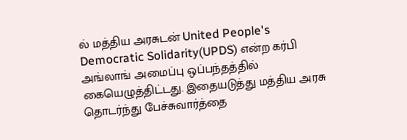ல் மத்திய அரசுடன் United People's Democratic Solidarity(UPDS) என்ற கர்பி அங்லாங் அமைப்பு ஒப்பந்தத்தில் கையெழுத்திட்டது. இதையடுத்து மத்திய அரசு தொடர்ந்து பேச்சுவார்த்தை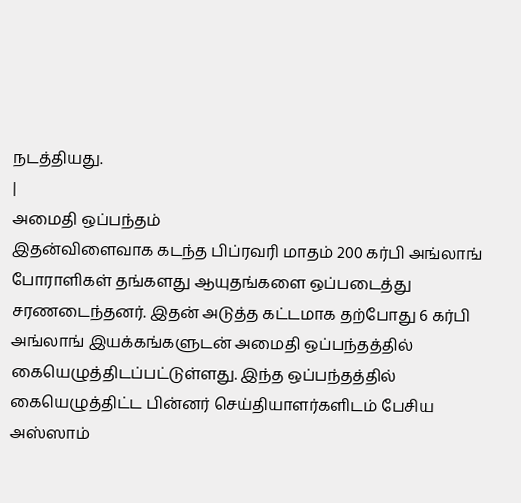நடத்தியது.
|
அமைதி ஒப்பந்தம்
இதன்விளைவாக கடந்த பிப்ரவரி மாதம் 200 கர்பி அங்லாங் போராளிகள் தங்களது ஆயுதங்களை ஒப்படைத்து சரணடைந்தனர். இதன் அடுத்த கட்டமாக தற்போது 6 கர்பி அங்லாங் இயக்கங்களுடன் அமைதி ஒப்பந்தத்தில் கையெழுத்திடப்பட்டுள்ளது. இந்த ஒப்பந்தத்தில் கையெழுத்திட்ட பின்னர் செய்தியாளர்களிடம் பேசிய அஸ்ஸாம்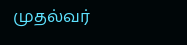முதல்வர்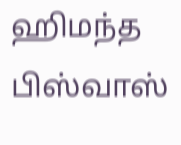ஹிமந்த பிஸ்வாஸ்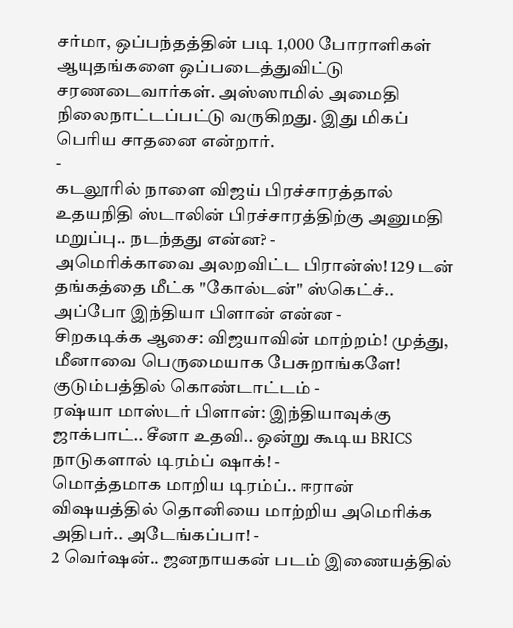சர்மா, ஒப்பந்தத்தின் படி 1,000 போராளிகள் ஆயுதங்களை ஒப்படைத்துவிட்டு சரணடைவார்கள். அஸ்ஸாமில் அமைதி நிலைநாட்டப்பட்டு வருகிறது. இது மிகப் பெரிய சாதனை என்றார்.
-
கடலூரில் நாளை விஜய் பிரச்சாரத்தால் உதயநிதி ஸ்டாலின் பிரச்சாரத்திற்கு அனுமதி மறுப்பு.. நடந்தது என்ன? -
அமெரிக்காவை அலறவிட்ட பிரான்ஸ்! 129 டன் தங்கத்தை மீட்க "கோல்டன்" ஸ்கெட்ச்.. அப்போ இந்தியா பிளான் என்ன -
சிறகடிக்க ஆசை: விஜயாவின் மாற்றம்! முத்து, மீனாவை பெருமையாக பேசுறாங்களே! குடும்பத்தில் கொண்டாட்டம் -
ரஷ்யா மாஸ்டர் பிளான்: இந்தியாவுக்கு ஜாக்பாட்.. சீனா உதவி.. ஒன்று கூடிய BRICS நாடுகளால் டிரம்ப் ஷாக்! -
மொத்தமாக மாறிய டிரம்ப்.. ஈரான் விஷயத்தில் தொனியை மாற்றிய அமெரிக்க அதிபர்.. அடேங்கப்பா! -
2 வெர்ஷன்.. ஜனநாயகன் படம் இணையத்தில்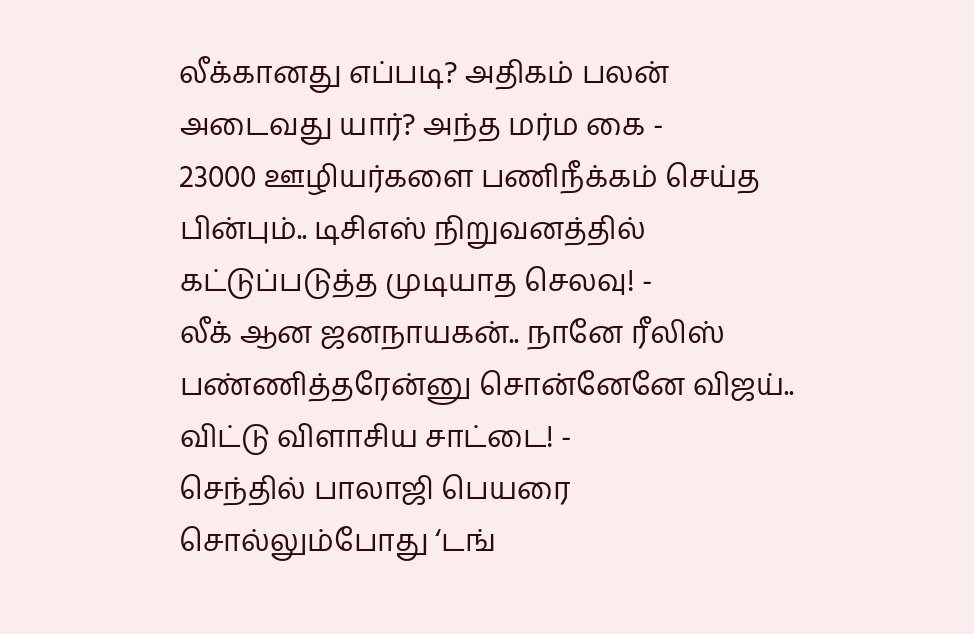லீக்கானது எப்படி? அதிகம் பலன் அடைவது யார்? அந்த மர்ம கை -
23000 ஊழியர்களை பணிநீக்கம் செய்த பின்பும்.. டிசிஎஸ் நிறுவனத்தில் கட்டுப்படுத்த முடியாத செலவு! -
லீக் ஆன ஜனநாயகன்.. நானே ரீலிஸ் பண்ணித்தரேன்னு சொன்னேனே விஜய்.. விட்டு விளாசிய சாட்டை! -
செந்தில் பாலாஜி பெயரை சொல்லும்போது ‘டங்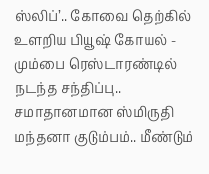ஸ்லிப்’.. கோவை தெற்கில் உளறிய பியூஷ் கோயல் -
மும்பை ரெஸ்டாரண்டில் நடந்த சந்திப்பு.. சமாதானமான ஸ்மிருதி மந்தனா குடும்பம்.. மீண்டும்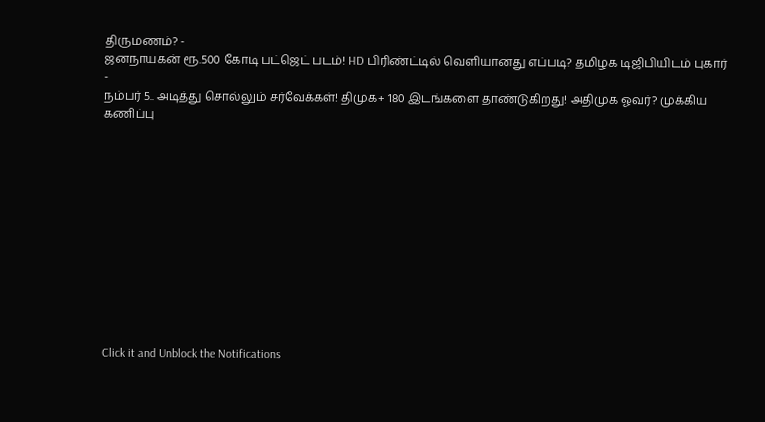திருமணம்? -
ஜனநாயகன் ரூ.500 கோடி பட்ஜெட் படம்! HD பிரிண்ட்டில் வெளியானது எப்படி? தமிழக டிஜிபியிடம் புகார் -
நம்பர் 5.. அடித்து சொல்லும் சர்வேக்கள்! திமுக+ 180 இடங்களை தாண்டுகிறது! அதிமுக ஓவர்? முக்கிய கணிப்பு












Click it and Unblock the Notifications